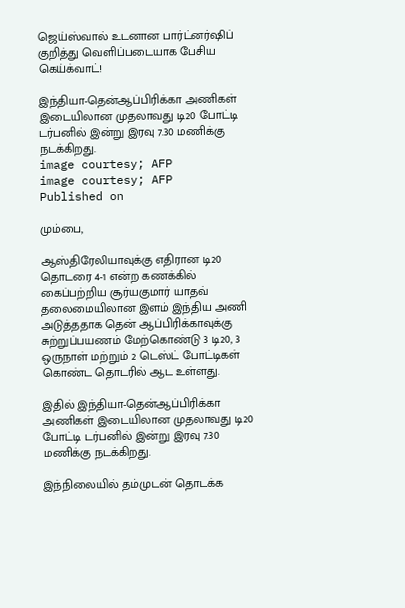ஜெய்ஸ்வால் உடனான பார்ட்னர்ஷிப் குறித்து வெளிப்படையாக பேசிய கெய்க்வாட்!

இந்தியா-தென்ஆப்பிரிக்கா அணிகள் இடையிலான முதலாவது டி20 போட்டி டர்பனில் இன்று இரவு 7.30 மணிக்கு நடக்கிறது.
image courtesy; AFP
image courtesy; AFP
Published on

மும்பை,

ஆஸ்திரேலியாவுக்கு எதிரான டி20 தொடரை 4-1 என்ற கணக்கில் கைப்பற்றிய சூர்யகுமார் யாதவ் தலைமையிலான இளம் இந்திய அணி அடுத்ததாக தென் ஆப்பிரிக்காவுக்கு சுற்றுப்பயணம் மேற்கொண்டு 3 டி20, 3 ஒருநாள் மற்றும் 2 டெஸ்ட் போட்டிகள் கொண்ட தொடரில் ஆட உள்ளது.

இதில் இந்தியா-தென்ஆப்பிரிக்கா அணிகள் இடையிலான முதலாவது டி20 போட்டி டர்பனில் இன்று இரவு 7.30 மணிக்கு நடக்கிறது.

இந்நிலையில் தம்முடன் தொடக்க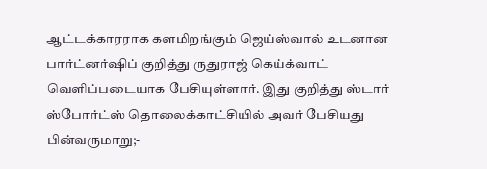ஆட்டக்காரராக களமிறங்கும் ஜெய்ஸ்வால் உடனான பார்ட்னர்ஷிப் குறித்து ருதுராஜ் கெய்க்வாட் வெளிப்படையாக பேசியுள்ளார். இது குறித்து ஸ்டார் ஸ்போர்ட்ஸ் தொலைக்காட்சியில் அவர் பேசியது பின்வருமாறு;-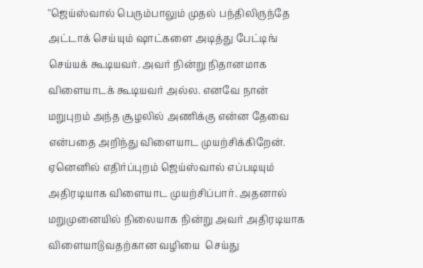"ஜெய்ஸ்வால் பெரும்பாலும் முதல் பந்திலிருந்தே அட்டாக் செய்யும் ஷாட்களை அடித்து பேட்டிங் செய்யக் கூடியவர். அவர் நின்று நிதானமாக விளையாடக் கூடியவர் அல்ல. எனவே நான் மறுபுறம் அந்த சூழலில் அணிக்கு என்ன தேவை என்பதை அறிந்து விளையாட முயற்சிக்கிறேன். ஏனெனில் எதிர்ப்புறம் ஜெய்ஸ்வால் எப்படியும் அதிரடியாக விளையாட முயற்சிப்பார். அதனால் மறுமுனையில் நிலையாக நின்று அவர் அதிரடியாக விளையாடுவதற்கான வழியை  செய்து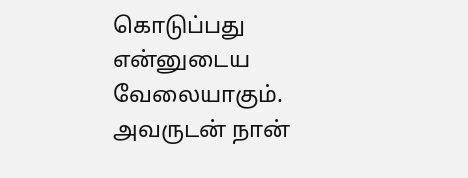கொடுப்பது என்னுடைய வேலையாகும். அவருடன் நான்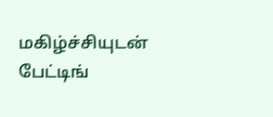மகிழ்ச்சியுடன் பேட்டிங்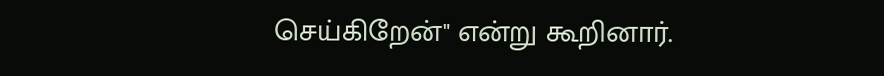செய்கிறேன்" என்று கூறினார்.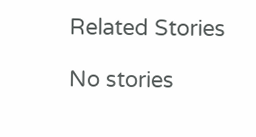Related Stories

No stories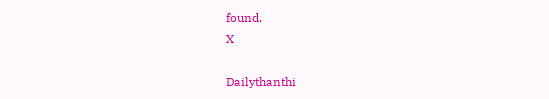found.
X

Dailythanthi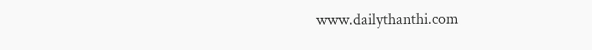www.dailythanthi.com